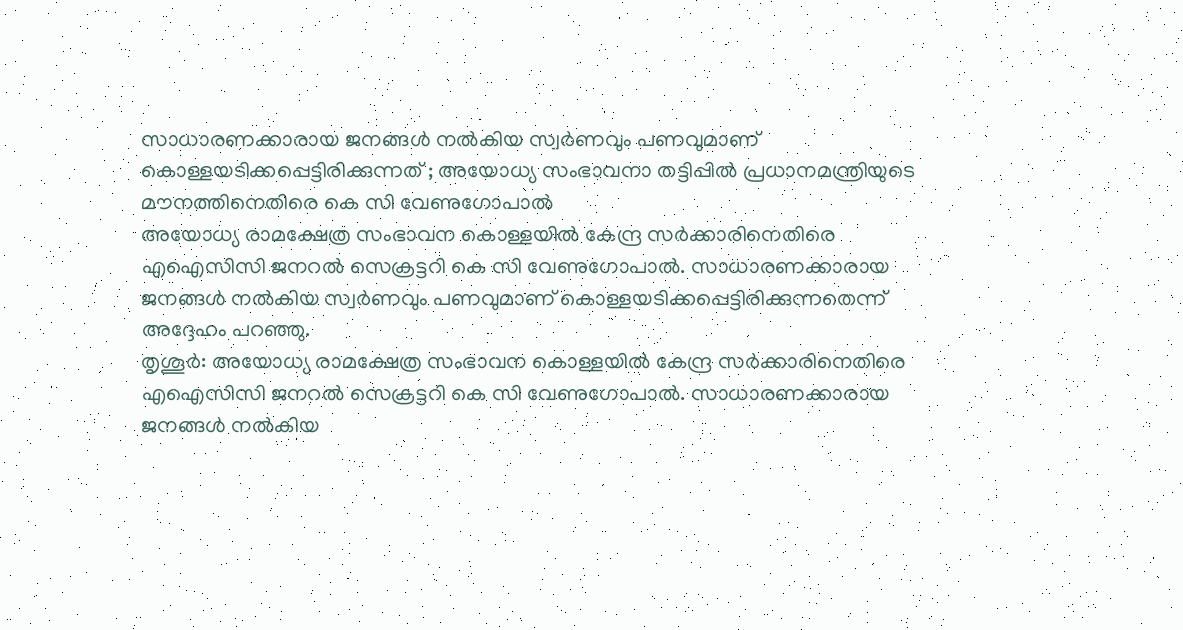സാധാരണക്കാരായ ജനങ്ങൾ നൽകിയ സ്വർണവും പണവുമാണ് കൊള്ളയടിക്കപ്പെട്ടിരിക്കുന്നത് ; അയോധ്യ സംഭാവനാ തട്ടിപ്പിൽ പ്രധാനമന്ത്രിയുടെ മൗനത്തിനെതിരെ കെ സി വേണുഗോപാൽ
അയോധ്യ രാമക്ഷേത്ര സംഭാവന കൊള്ളയിൽ കേന്ദ്ര സർക്കാരിനെതിരെ എഐസിസി ജനറൽ സെക്രട്ടറി കെ സി വേണുഗോപാൽ. സാധാരണക്കാരായ ജനങ്ങൾ നൽകിയ സ്വർണവും പണവുമാണ് കൊള്ളയടിക്കപ്പെട്ടിരിക്കുന്നതെന്ന് അദ്ദേഹം പറഞ്ഞു.
തൃശൂർ: അയോധ്യ രാമക്ഷേത്ര സംഭാവന കൊള്ളയിൽ കേന്ദ്ര സർക്കാരിനെതിരെ എഐസിസി ജനറൽ സെക്രട്ടറി കെ സി വേണുഗോപാൽ. സാധാരണക്കാരായ ജനങ്ങൾ നൽകിയ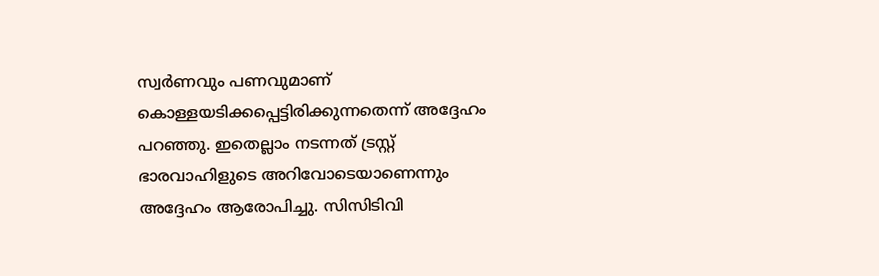സ്വർണവും പണവുമാണ് കൊള്ളയടിക്കപ്പെട്ടിരിക്കുന്നതെന്ന് അദ്ദേഹം പറഞ്ഞു. ഇതെല്ലാം നടന്നത് ട്രസ്റ്റ് ഭാരവാഹിളുടെ അറിവോടെയാണെന്നും അദ്ദേഹം ആരോപിച്ചു. സിസിടിവി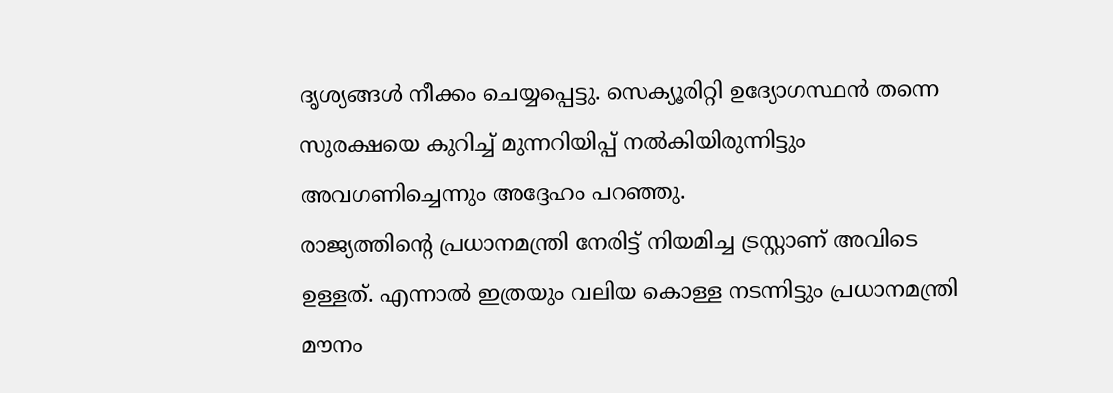ദൃശ്യങ്ങൾ നീക്കം ചെയ്യപ്പെട്ടു. സെക്യൂരിറ്റി ഉദ്യോഗസ്ഥൻ തന്നെ സുരക്ഷയെ കുറിച്ച് മുന്നറിയിപ്പ് നൽകിയിരുന്നിട്ടും അവഗണിച്ചെന്നും അദ്ദേഹം പറഞ്ഞു.
രാജ്യത്തിന്റെ പ്രധാനമന്ത്രി നേരിട്ട് നിയമിച്ച ട്രസ്റ്റാണ് അവിടെ ഉള്ളത്. എന്നാൽ ഇത്രയും വലിയ കൊള്ള നടന്നിട്ടും പ്രധാനമന്ത്രി മൗനം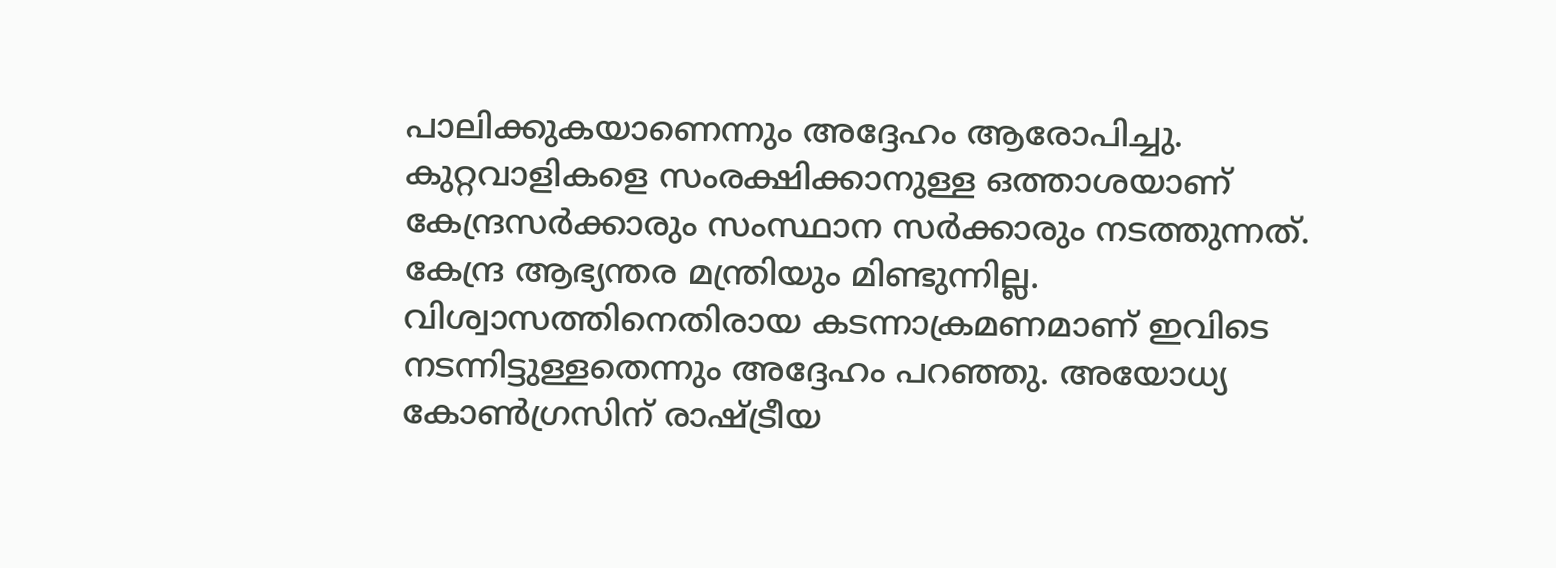പാലിക്കുകയാണെന്നും അദ്ദേഹം ആരോപിച്ചു. കുറ്റവാളികളെ സംരക്ഷിക്കാനുള്ള ഒത്താശയാണ് കേന്ദ്രസർക്കാരും സംസ്ഥാന സർക്കാരും നടത്തുന്നത്. കേന്ദ്ര ആഭ്യന്തര മന്ത്രിയും മിണ്ടുന്നില്ല. വിശ്വാസത്തിനെതിരായ കടന്നാക്രമണമാണ് ഇവിടെ നടന്നിട്ടുള്ളതെന്നും അദ്ദേഹം പറഞ്ഞു. അയോധ്യ കോൺഗ്രസിന് രാഷ്ട്രീയ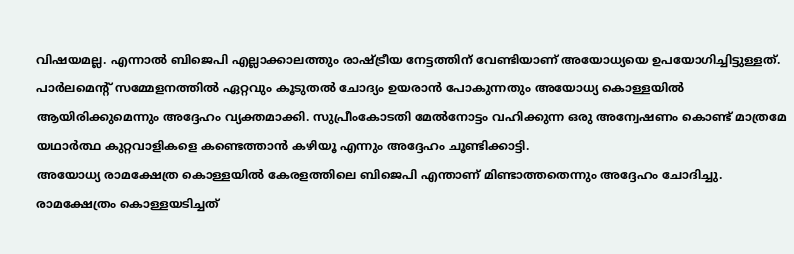വിഷയമല്ല. എന്നാൽ ബിജെപി എല്ലാക്കാലത്തും രാഷ്ട്രീയ നേട്ടത്തിന് വേണ്ടിയാണ് അയോധ്യയെ ഉപയോഗിച്ചിട്ടുള്ളത്. പാർലമെന്റ് സമ്മേളനത്തിൽ ഏറ്റവും കൂടുതൽ ചോദ്യം ഉയരാൻ പോകുന്നതും അയോധ്യ കൊള്ളയിൽ ആയിരിക്കുമെന്നും അദ്ദേഹം വ്യക്തമാക്കി. സുപ്രീംകോടതി മേൽനോട്ടം വഹിക്കുന്ന ഒരു അന്വേഷണം കൊണ്ട് മാത്രമേ യഥാർത്ഥ കുറ്റവാളികളെ കണ്ടെത്താൻ കഴിയൂ എന്നും അദ്ദേഹം ചൂണ്ടിക്കാട്ടി.
അയോധ്യ രാമക്ഷേത്ര കൊള്ളയിൽ കേരളത്തിലെ ബിജെപി എന്താണ് മിണ്ടാത്തതെന്നും അദ്ദേഹം ചോദിച്ചു. രാമക്ഷേത്രം കൊള്ളയടിച്ചത്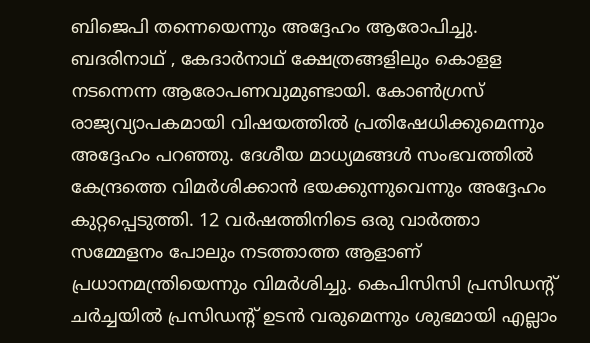ബിജെപി തന്നെയെന്നും അദ്ദേഹം ആരോപിച്ചു. ബദരിനാഥ് , കേദാർനാഥ് ക്ഷേത്രങ്ങളിലും കൊളള നടന്നെന്ന ആരോപണവുമുണ്ടായി. കോൺഗ്രസ് രാജ്യവ്യാപകമായി വിഷയത്തിൽ പ്രതിഷേധിക്കുമെന്നും അദ്ദേഹം പറഞ്ഞു. ദേശീയ മാധ്യമങ്ങൾ സംഭവത്തിൽ കേന്ദ്രത്തെ വിമർശിക്കാൻ ഭയക്കുന്നുവെന്നും അദ്ദേഹം കുറ്റപ്പെടുത്തി. 12 വർഷത്തിനിടെ ഒരു വാർത്താ സമ്മേളനം പോലും നടത്താത്ത ആളാണ് പ്രധാനമന്ത്രിയെന്നും വിമർശിച്ചു. കെപിസിസി പ്രസിഡന്റ് ചർച്ചയിൽ പ്രസിഡന്റ് ഉടൻ വരുമെന്നും ശുഭമായി എല്ലാം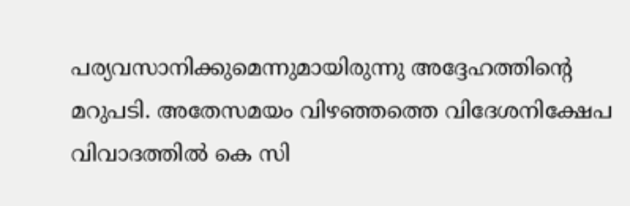പര്യവസാനിക്കുമെന്നുമായിരുന്നു അദ്ദേഹത്തിന്റെ മറുപടി. അതേസമയം വിഴഞ്ഞത്തെ വിദേശനിക്ഷേപ വിവാദത്തിൽ കെ സി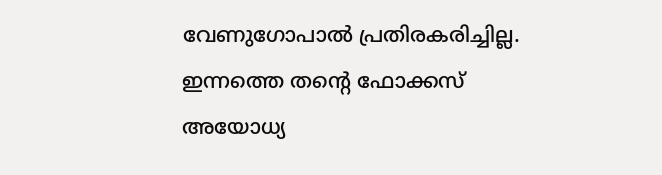വേണുഗോപാൽ പ്രതിരകരിച്ചില്ല. ഇന്നത്തെ തന്റെ ഫോക്കസ് അയോധ്യ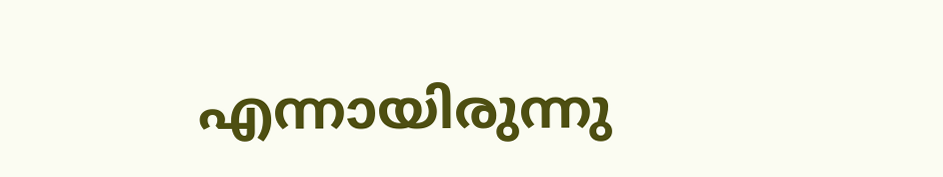എന്നായിരുന്നു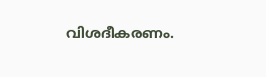വിശദീകരണം.